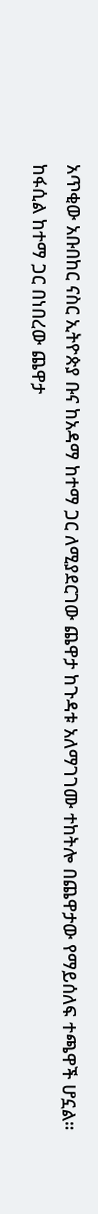አጥቂው አቡበከር ናስር ኢትዮጵያ ቡና ከአዳማ ከተማ ጋር ለሚያደርገው ጨዋታ ከጉዳቱ አለማገገሙ ተከትሎ በጨዋታው የማይሰለፍ ተጫዋች ሆኗል።
ከፋሲል ከተማ ጋር በነበረው ጨዋታ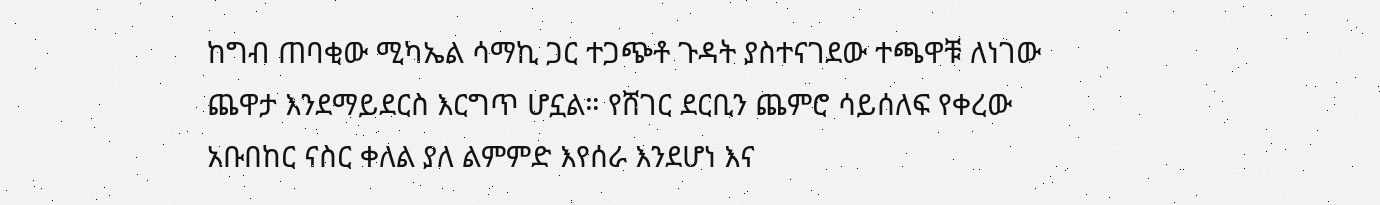ከግብ ጠባቂው ሚካኤል ሳማኪ ጋር ተጋጭቶ ጉዳት ያስተናገደው ተጫዋቹ ለነገው ጨዋታ እንደማይደርስ እርግጥ ሆኗል። የሸገር ደርቢን ጨምሮ ሳይሰለፍ የቀረው አቡበከር ናስር ቀለል ያለ ልምምድ እየሰራ እንደሆነ እና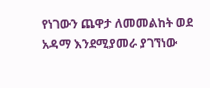የነገውን ጨዋታ ለመመልከት ወደ አዳማ እንደሚያመራ ያገኘነው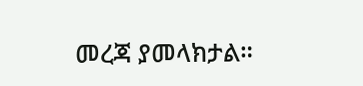መረጃ ያመላክታል።